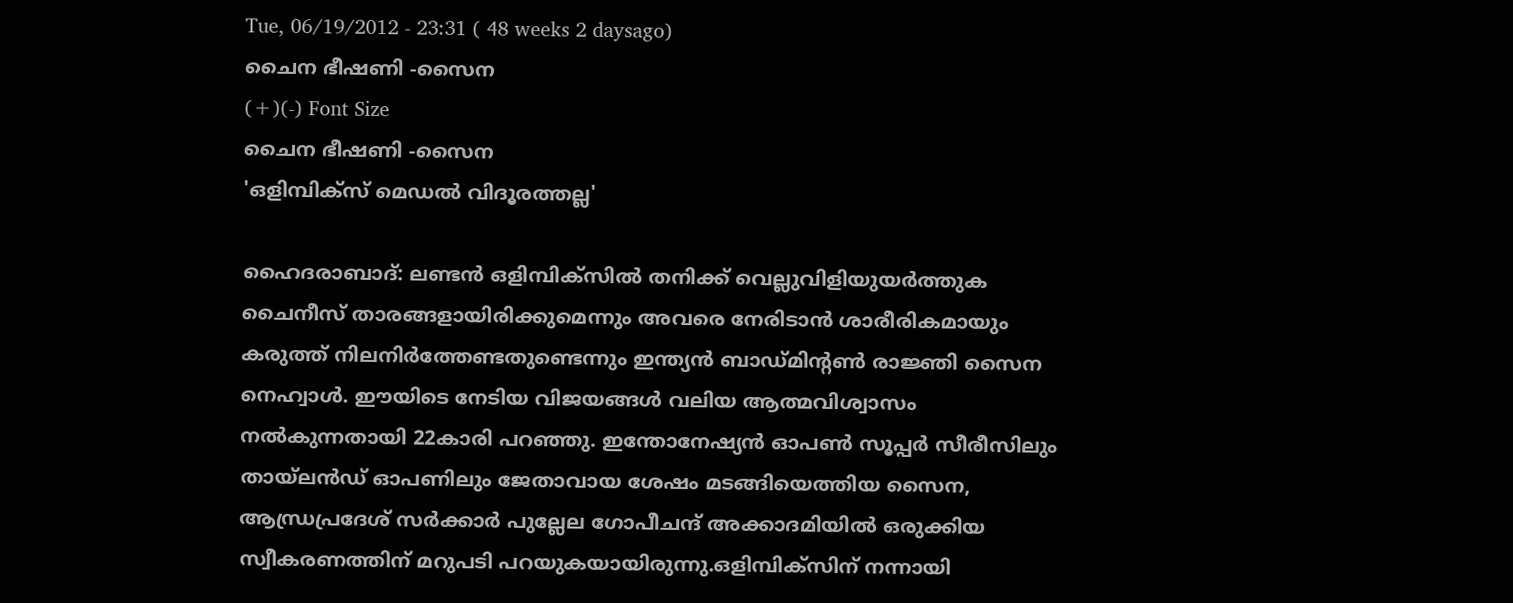Tue, 06/19/2012 - 23:31 ( 48 weeks 2 daysago)
ചൈന ഭീഷണി -സൈന
(+)(-) Font Size
ചൈന ഭീഷണി -സൈന
'ഒളിമ്പിക്സ് മെഡല്‍ വിദൂരത്തല്ല'

ഹൈദരാബാദ്: ലണ്ടന്‍ ഒളിമ്പിക്സില്‍ തനിക്ക് വെല്ലുവിളിയുയര്‍ത്തുക ചൈനീസ് താരങ്ങളായിരിക്കുമെന്നും അവരെ നേരിടാന്‍ ശാരീരികമായും കരുത്ത് നിലനിര്‍ത്തേണ്ടതുണ്ടെന്നും ഇന്ത്യന്‍ ബാഡ്മിന്റണ്‍ രാജ്ഞി സൈന നെഹ്വാള്‍. ഈയിടെ നേടിയ വിജയങ്ങള്‍ വലിയ ആത്മവിശ്വാസം നല്‍കുന്നതായി 22കാരി പറഞ്ഞു. ഇന്തോനേഷ്യന്‍ ഓപണ്‍ സൂപ്പര്‍ സീരീസിലും തായ്ലന്‍ഡ് ഓപണിലും ജേതാവായ ശേഷം മടങ്ങിയെത്തിയ സൈന, ആന്ധ്രപ്രദേശ് സര്‍ക്കാര്‍ പുല്ലേല ഗോപീചന്ദ് അക്കാദമിയില്‍ ഒരുക്കിയ സ്വീകരണത്തിന് മറുപടി പറയുകയായിരുന്നു.ഒളിമ്പിക്സിന് നന്നായി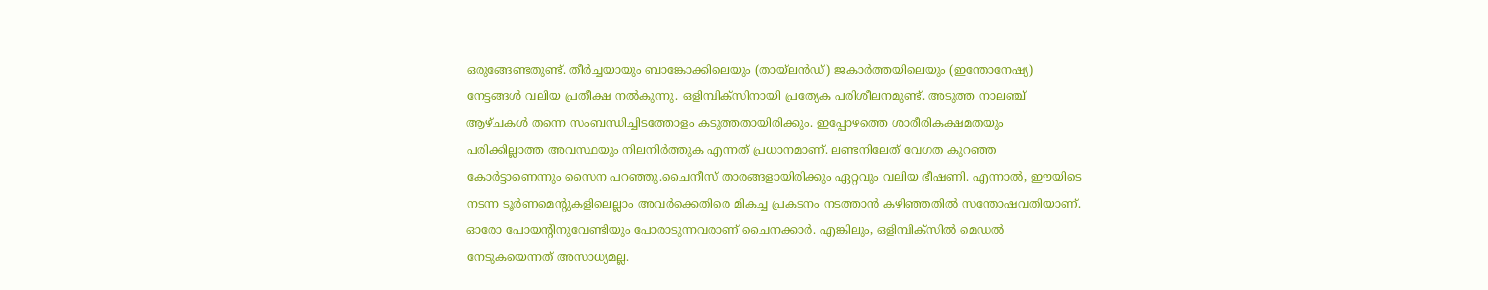ഒരുങ്ങേണ്ടതുണ്ട്. തീര്‍ച്ചയായും ബാങ്കോക്കിലെയും (തായ്ലന്‍ഡ്) ജകാര്‍ത്തയിലെയും (ഇന്തോനേഷ്യ) നേട്ടങ്ങള്‍ വലിയ പ്രതീക്ഷ നല്‍കുന്നു. ഒളിമ്പിക്സിനായി പ്രത്യേക പരിശീലനമുണ്ട്. അടുത്ത നാലഞ്ച് ആഴ്ചകള്‍ തന്നെ സംബന്ധിച്ചിടത്തോളം കടുത്തതായിരിക്കും. ഇപ്പോഴത്തെ ശാരീരികക്ഷമതയും പരിക്കില്ലാത്ത അവസ്ഥയും നിലനിര്‍ത്തുക എന്നത് പ്രധാനമാണ്. ലണ്ടനിലേത് വേഗത കുറഞ്ഞ കോര്‍ട്ടാണെന്നും സൈന പറഞ്ഞു.ചൈനീസ് താരങ്ങളായിരിക്കും ഏറ്റവും വലിയ ഭീഷണി. എന്നാല്‍, ഈയിടെ നടന്ന ടൂര്‍ണമെന്റുകളിലെല്ലാം അവര്‍ക്കെതിരെ മികച്ച പ്രകടനം നടത്താന്‍ കഴിഞ്ഞതില്‍ സന്തോഷവതിയാണ്. ഓരോ പോയന്റിനുവേണ്ടിയും പോരാടുന്നവരാണ് ചൈനക്കാര്‍. എങ്കിലും, ഒളിമ്പിക്സില്‍ മെഡല്‍ നേടുകയെന്നത് അസാധ്യമല്ല.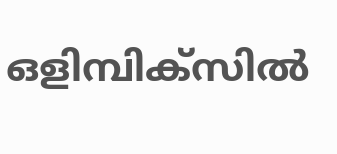ഒളിമ്പിക്സില്‍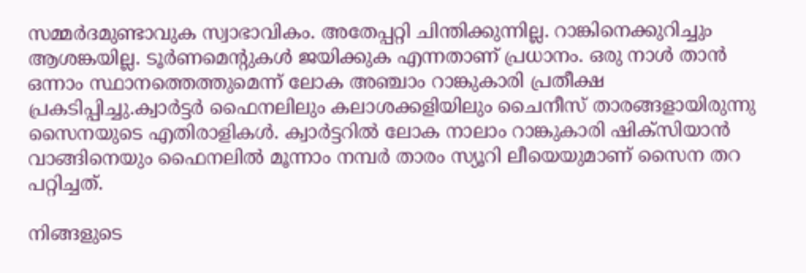സമ്മര്‍ദമുണ്ടാവുക സ്വാഭാവികം. അതേപ്പറ്റി ചിന്തിക്കുന്നില്ല. റാങ്കിനെക്കുറിച്ചും ആശങ്കയില്ല. ടൂര്‍ണമെന്റുകള്‍ ജയിക്കുക എന്നതാണ് പ്രധാനം. ഒരു നാള്‍ താന്‍ ഒന്നാം സ്ഥാനത്തെത്തുമെന്ന് ലോക അഞ്ചാം റാങ്കുകാരി പ്രതീക്ഷ പ്രകടിപ്പിച്ചു.ക്വാര്‍ട്ടര്‍ ഫൈനലിലും കലാശക്കളിയിലും ചൈനീസ് താരങ്ങളായിരുന്നു സൈനയുടെ എതിരാളികള്‍. ക്വാര്‍ട്ടറില്‍ ലോക നാലാം റാങ്കുകാരി ഷിക്സിയാന്‍ വാങ്ങിനെയും ഫൈനലില്‍ മൂന്നാം നമ്പര്‍ താരം സ്യൂറി ലീയെയുമാണ് സൈന തറ പറ്റിച്ചത്.

നിങ്ങളുടെ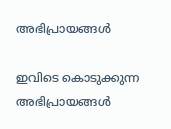അഭിപ്രായങ്ങള്‍

ഇവിടെ കൊടുക്കുന്ന അഭിപ്രായങ്ങള്‍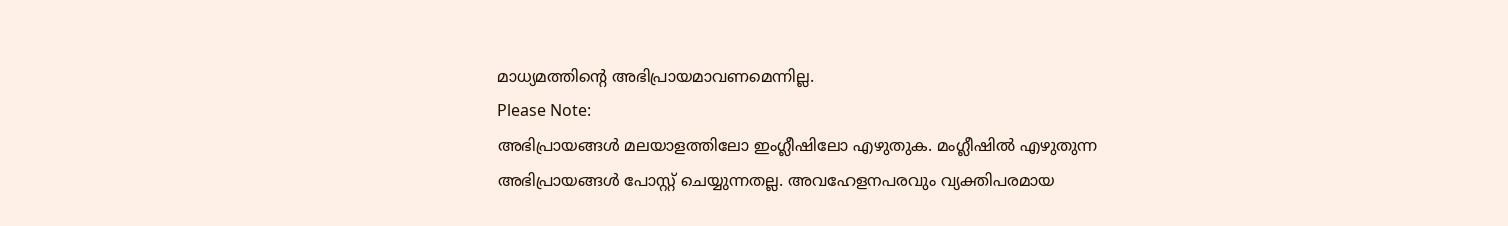മാധ്യമത്തിന്റെ അഭിപ്രായമാവണമെന്നില്ല.
Please Note:
അഭിപ്രായങ്ങള്‍ മലയാളത്തിലോ ഇംഗ്ലീഷിലോ എഴുതുക. മംഗ്ലീഷില്‍ എഴുതുന്ന അഭിപ്രായങ്ങള്‍ പോസ്റ്റ് ചെയ്യുന്നതല്ല. അവഹേളനപരവും വ്യക്തിപരമായ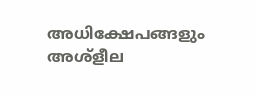അധിക്ഷേപങ്ങളും അശ്ളീല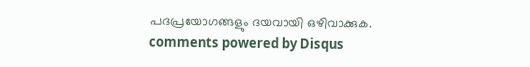പദപ്രയോഗങ്ങളും ദയവായി ഒഴിവാക്കുക.
comments powered by Disqus